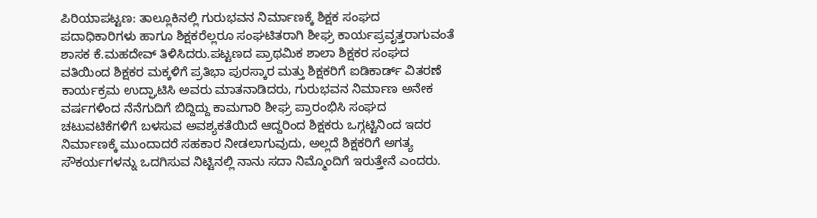ಪಿರಿಯಾಪಟ್ಟಣ: ತಾಲ್ಲೂಕಿನಲ್ಲಿ ಗುರುಭವನ ನಿರ್ಮಾಣಕ್ಕೆ ಶಿಕ್ಷಕ ಸಂಘದ ಪದಾಧಿಕಾರಿಗಳು ಹಾಗೂ ಶಿಕ್ಷಕರೆಲ್ಲರೂ ಸಂಘಟಿತರಾಗಿ ಶೀಘ್ರ ಕಾರ್ಯಪ್ರವೃತ್ತರಾಗುವಂತೆ ಶಾಸಕ ಕೆ.ಮಹದೇವ್ ತಿಳಿಸಿದರು.ಪಟ್ಟಣದ ಪ್ರಾಥಮಿಕ ಶಾಲಾ ಶಿಕ್ಷಕರ ಸಂಘದ ವತಿಯಿಂದ ಶಿಕ್ಷಕರ ಮಕ್ಕಳಿಗೆ ಪ್ರತಿಭಾ ಪುರಸ್ಕಾರ ಮತ್ತು ಶಿಕ್ಷಕರಿಗೆ ಐಡಿಕಾರ್ಡ್ ವಿತರಣೆ ಕಾರ್ಯಕ್ರಮ ಉದ್ಘಾಟಿಸಿ ಅವರು ಮಾತನಾಡಿದರು, ಗುರುಭವನ ನಿರ್ಮಾಣ ಅನೇಕ ವರ್ಷಗಳಿಂದ ನೆನೆಗುದಿಗೆ ಬಿದ್ದಿದ್ದು ಕಾಮಗಾರಿ ಶೀಘ್ರ ಪ್ರಾರಂಭಿಸಿ ಸಂಘದ ಚಟುವಟಿಕೆಗಳಿಗೆ ಬಳಸುವ ಅವಶ್ಯಕತೆಯಿದೆ ಆದ್ದರಿಂದ ಶಿಕ್ಷಕರು ಒಗ್ಗಟ್ಟಿನಿಂದ ಇದರ ನಿರ್ಮಾಣಕ್ಕೆ ಮುಂದಾದರೆ ಸಹಕಾರ ನೀಡಲಾಗುವುದು, ಅಲ್ಲದೆ ಶಿಕ್ಷಕರಿಗೆ ಅಗತ್ಯ ಸೌಕರ್ಯಗಳನ್ನು ಒದಗಿಸುವ ನಿಟ್ಟಿನಲ್ಲಿ ನಾನು ಸದಾ ನಿಮ್ಮೊಂದಿಗೆ ಇರುತ್ತೇನೆ ಎಂದರು.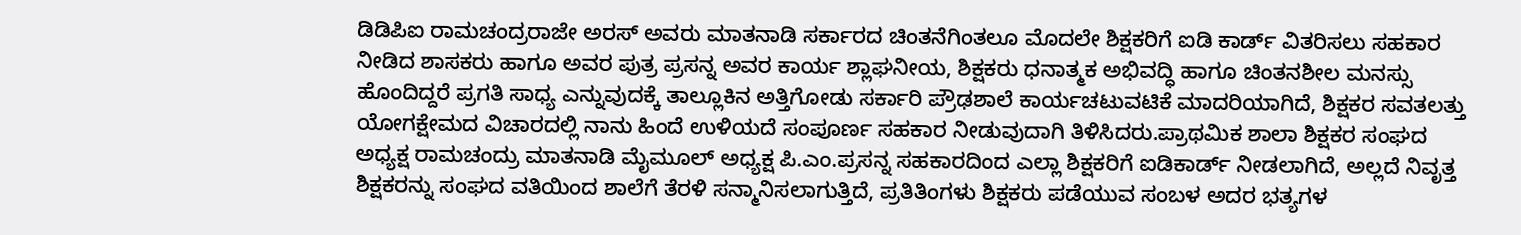ಡಿಡಿಪಿಐ ರಾಮಚಂದ್ರರಾಜೇ ಅರಸ್ ಅವರು ಮಾತನಾಡಿ ಸರ್ಕಾರದ ಚಿಂತನೆಗಿಂತಲೂ ಮೊದಲೇ ಶಿಕ್ಷಕರಿಗೆ ಐಡಿ ಕಾರ್ಡ್ ವಿತರಿಸಲು ಸಹಕಾರ ನೀಡಿದ ಶಾಸಕರು ಹಾಗೂ ಅವರ ಪುತ್ರ ಪ್ರಸನ್ನ ಅವರ ಕಾರ್ಯ ಶ್ಲಾಘನೀಯ, ಶಿಕ್ಷಕರು ಧನಾತ್ಮಕ ಅಭಿವದ್ಧಿ ಹಾಗೂ ಚಿಂತನಶೀಲ ಮನಸ್ಸು ಹೊಂದಿದ್ದರೆ ಪ್ರಗತಿ ಸಾಧ್ಯ ಎನ್ನುವುದಕ್ಕೆ ತಾಲ್ಲೂಕಿನ ಅತ್ತಿಗೋಡು ಸರ್ಕಾರಿ ಪ್ರೌಢಶಾಲೆ ಕಾರ್ಯಚಟುವಟಿಕೆ ಮಾದರಿಯಾಗಿದೆ, ಶಿಕ್ಷಕರ ಸವತಲತ್ತು ಯೋಗಕ್ಷೇಮದ ವಿಚಾರದಲ್ಲಿ ನಾನು ಹಿಂದೆ ಉಳಿಯದೆ ಸಂಪೂರ್ಣ ಸಹಕಾರ ನೀಡುವುದಾಗಿ ತಿಳಿಸಿದರು.ಪ್ರಾಥಮಿಕ ಶಾಲಾ ಶಿಕ್ಷಕರ ಸಂಘದ ಅಧ್ಯಕ್ಷ ರಾಮಚಂದ್ರು ಮಾತನಾಡಿ ಮೈಮೂಲ್ ಅಧ್ಯಕ್ಷ ಪಿ.ಎಂ.ಪ್ರಸನ್ನ ಸಹಕಾರದಿಂದ ಎಲ್ಲಾ ಶಿಕ್ಷಕರಿಗೆ ಐಡಿಕಾರ್ಡ್ ನೀಡಲಾಗಿದೆ, ಅಲ್ಲದೆ ನಿವೃತ್ತ ಶಿಕ್ಷಕರನ್ನು ಸಂಘದ ವತಿಯಿಂದ ಶಾಲೆಗೆ ತೆರಳಿ ಸನ್ಮಾನಿಸಲಾಗುತ್ತಿದೆ, ಪ್ರತಿತಿಂಗಳು ಶಿಕ್ಷಕರು ಪಡೆಯುವ ಸಂಬಳ ಅದರ ಭತ್ಯಗಳ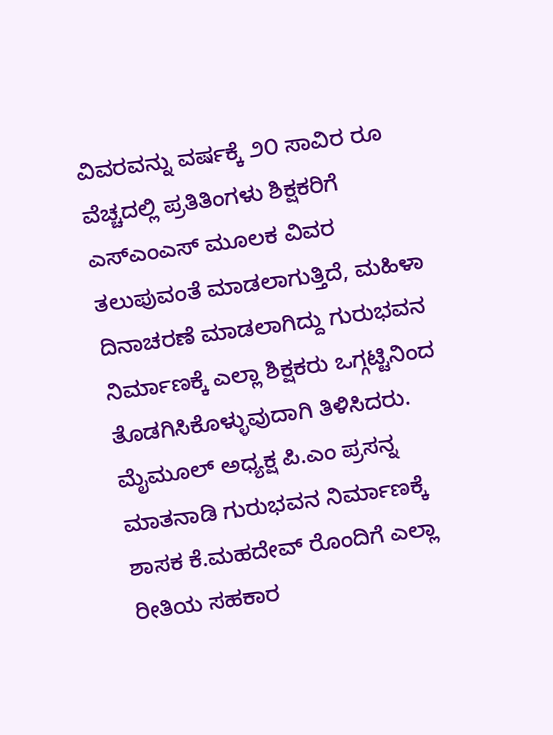ವಿವರವನ್ನು ವರ್ಷಕ್ಕೆ ೨೦ ಸಾವಿರ ರೂ ವೆಚ್ಚದಲ್ಲಿ ಪ್ರತಿತಿಂಗಳು ಶಿಕ್ಷಕರಿಗೆ ಎಸ್ಎಂಎಸ್ ಮೂಲಕ ವಿವರ ತಲುಪುವಂತೆ ಮಾಡಲಾಗುತ್ತಿದೆ, ಮಹಿಳಾ ದಿನಾಚರಣೆ ಮಾಡಲಾಗಿದ್ದು ಗುರುಭವನ ನಿರ್ಮಾಣಕ್ಕೆ ಎಲ್ಲಾ ಶಿಕ್ಷಕರು ಒಗ್ಗಟ್ಟಿನಿಂದ ತೊಡಗಿಸಿಕೊಳ್ಳುವುದಾಗಿ ತಿಳಿಸಿದರು.
ಮೈಮೂಲ್ ಅಧ್ಯಕ್ಷ ಪಿ.ಎಂ ಪ್ರಸನ್ನ ಮಾತನಾಡಿ ಗುರುಭವನ ನಿರ್ಮಾಣಕ್ಕೆ ಶಾಸಕ ಕೆ.ಮಹದೇವ್ ರೊಂದಿಗೆ ಎಲ್ಲಾ ರೀತಿಯ ಸಹಕಾರ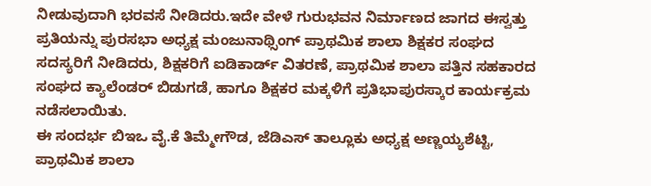ನೀಡುವುದಾಗಿ ಭರವಸೆ ನೀಡಿದರು.ಇದೇ ವೇಳೆ ಗುರುಭವನ ನಿರ್ಮಾಣದ ಜಾಗದ ಈಸ್ವತ್ತು ಪ್ರತಿಯನ್ನು ಪುರಸಭಾ ಅಧ್ಯಕ್ಷ ಮಂಜುನಾಥ್ಸಿಂಗ್ ಪ್ರಾಥಮಿಕ ಶಾಲಾ ಶಿಕ್ಷಕರ ಸಂಘದ ಸದಸ್ಯರಿಗೆ ನೀಡಿದರು, ಶಿಕ್ಷಕರಿಗೆ ಐಡಿಕಾರ್ಡ್ ವಿತರಣೆ, ಪ್ರಾಥಮಿಕ ಶಾಲಾ ಪತ್ತಿನ ಸಹಕಾರದ ಸಂಘದ ಕ್ಯಾಲೆಂಡರ್ ಬಿಡುಗಡೆ, ಹಾಗೂ ಶಿಕ್ಷಕರ ಮಕ್ಕಳಿಗೆ ಪ್ರತಿಭಾಪುರಸ್ಕಾರ ಕಾರ್ಯಕ್ರಮ ನಡೆಸಲಾಯಿತು.
ಈ ಸಂದರ್ಭ ಬಿಇಒ ವೈ.ಕೆ ತಿಮ್ಮೇಗೌಡ, ಜೆಡಿಎಸ್ ತಾಲ್ಲೂಕು ಅಧ್ಯಕ್ಷ ಅಣ್ಣಯ್ಯಶೆಟ್ಟಿ, ಪ್ರಾಥಮಿಕ ಶಾಲಾ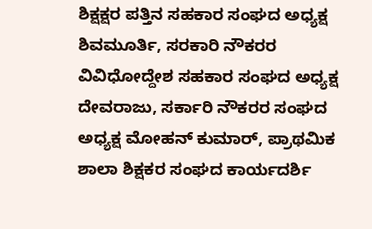ಶಿಕ್ಷಕ್ಷರ ಪತ್ತಿನ ಸಹಕಾರ ಸಂಘದ ಅಧ್ಯಕ್ಷ ಶಿವಮೂರ್ತಿ, ಸರಕಾರಿ ನೌಕರರ ವಿವಿಧೋದ್ದೇಶ ಸಹಕಾರ ಸಂಘದ ಅಧ್ಯಕ್ಷ ದೇವರಾಜು, ಸರ್ಕಾರಿ ನೌಕರರ ಸಂಘದ ಅಧ್ಯಕ್ಷ ಮೋಹನ್ ಕುಮಾರ್, ಪ್ರಾಥಮಿಕ ಶಾಲಾ ಶಿಕ್ಷಕರ ಸಂಘದ ಕಾರ್ಯದರ್ಶಿ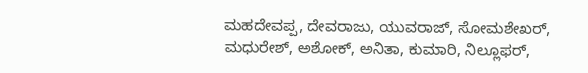ಮಹದೇವಪ್ಪ, ದೇವರಾಜು, ಯುವರಾಜ್, ಸೋಮಶೇಖರ್, ಮಧುರೇಶ್, ಅಶೋಕ್, ಅನಿತಾ, ಕುಮಾರಿ, ನಿಲ್ಲೂಫರ್,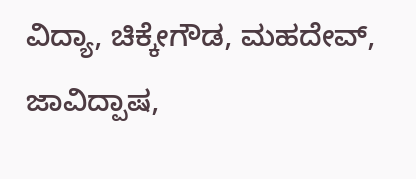ವಿದ್ಯಾ, ಚಿಕ್ಕೇಗೌಡ, ಮಹದೇವ್, ಜಾವಿದ್ಪಾಷ,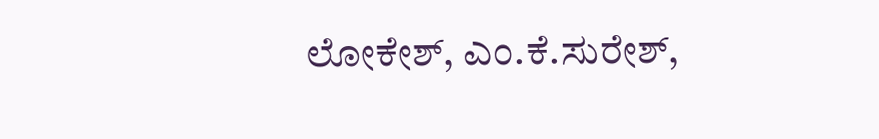ಲೋಕೇಶ್, ಎಂ.ಕೆ.ಸುರೇಶ್,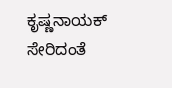ಕೃಷ್ಣನಾಯಕ್ ಸೇರಿದಂತೆ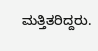ಮತ್ತಿತರಿದ್ದರು.